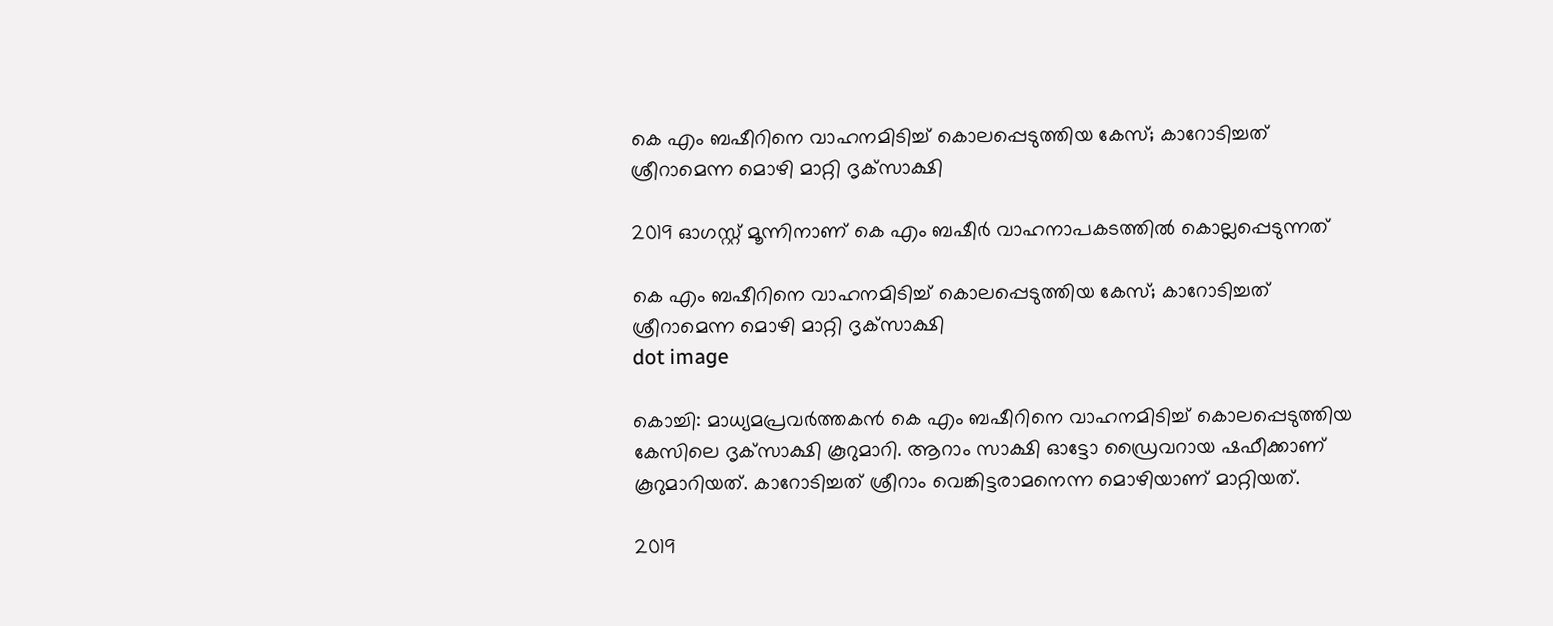കെ എം ബഷീറിനെ വാഹനമിടിച്ച് കൊലപ്പെടുത്തിയ കേസ്; കാറോടിച്ചത് ശ്രീറാമെന്ന മൊഴി മാറ്റി ദൃക്‌സാക്ഷി

2019 ഓഗസ്റ്റ് മൂന്നിനാണ് കെ എം ബഷീർ വാഹനാപകടത്തില്‍ കൊല്ലപ്പെടുന്നത്

കെ എം ബഷീറിനെ വാഹനമിടിച്ച് കൊലപ്പെടുത്തിയ കേസ്; കാറോടിച്ചത് ശ്രീറാമെന്ന മൊഴി മാറ്റി ദൃക്‌സാക്ഷി
dot image

കൊച്ചി: മാധ്യമപ്രവര്‍ത്തകന്‍ കെ എം ബഷീറിനെ വാഹനമിടിച്ച് കൊലപ്പെടുത്തിയ കേസിലെ ദൃക്‌സാക്ഷി കൂറുമാറി. ആറാം സാക്ഷി ഓട്ടോ ഡ്രൈവറായ ഷഫീക്കാണ് കൂറുമാറിയത്. കാറോടിച്ചത് ശ്രീറാം വെങ്കിട്ടരാമനെന്ന മൊഴിയാണ് മാറ്റിയത്.

2019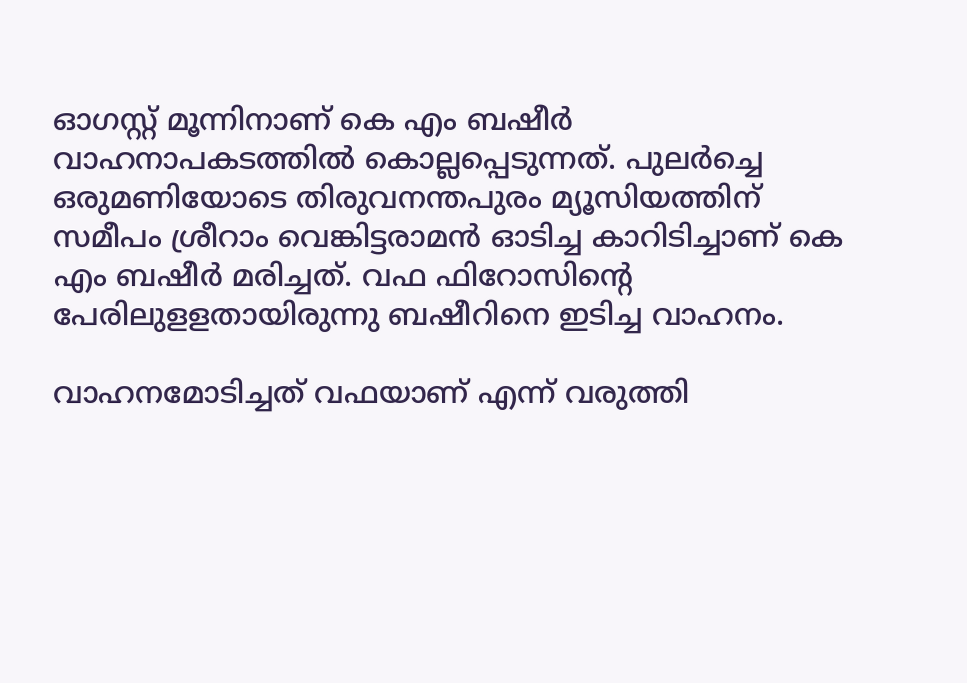ഓഗസ്റ്റ് മൂന്നിനാണ് കെ എം ബഷീർ വാഹനാപകടത്തില്‍ കൊല്ലപ്പെടുന്നത്. പുലര്‍ച്ചെ ഒരുമണിയോടെ തിരുവനന്തപുരം മ്യൂസിയത്തിന് സമീപം ശ്രീറാം വെങ്കിട്ടരാമന്‍ ഓടിച്ച കാറിടിച്ചാണ് കെ എം ബഷീര്‍ മരിച്ചത്. വഫ ഫിറോസിന്റെ പേരിലുളളതായിരുന്നു ബഷീറിനെ ഇടിച്ച വാഹനം.

വാഹനമോടിച്ചത് വഫയാണ് എന്ന് വരുത്തി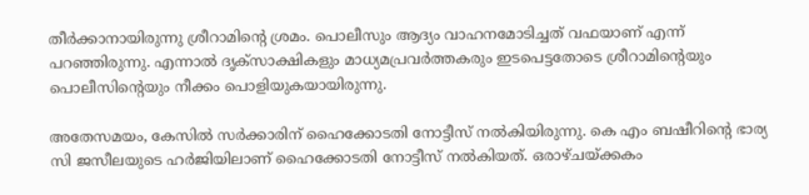തീര്‍ക്കാനായിരുന്നു ശ്രീറാമിന്റെ ശ്രമം. പൊലീസും ആദ്യം വാഹനമോടിച്ചത് വഫയാണ് എന്ന് പറഞ്ഞിരുന്നു. എന്നാല്‍ ദൃക്‌സാക്ഷികളും മാധ്യമപ്രവര്‍ത്തകരും ഇടപെട്ടതോടെ ശ്രീറാമിന്റെയും പൊലീസിന്റെയും നീക്കം പൊളിയുകയായിരുന്നു.

അതേസമയം, കേസില്‍ സര്‍ക്കാരിന് ഹൈക്കോടതി നോട്ടീസ് നൽകിയിരുന്നു. കെ എം ബഷീറിന്റെ ഭാര്യ സി ജസീലയുടെ ഹര്‍ജിയിലാണ് ഹൈക്കോടതി നോട്ടീസ് നല്‍കിയത്. ഒരാഴ്ചയ്ക്കകം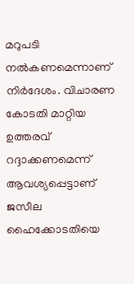മറുപടി നല്‍കണമെന്നാണ് നിർദേശം. വിചാരണ കോടതി മാറ്റിയ ഉത്തരവ് റദ്ദാക്കണമെന്ന് ആവശ്യപ്പെട്ടാണ് ജസീല ഹൈക്കോടതിയെ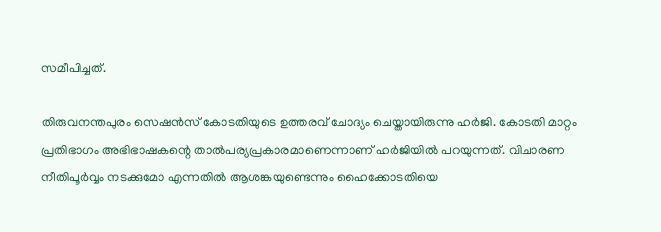സമീപിച്ചത്.

തിരുവനന്തപുരം സെഷന്‍സ് കോടതിയുടെ ഉത്തരവ് ചോദ്യം ചെയ്തായിരുന്നു ഹർജി. കോടതി മാറ്റം പ്രതിഭാഗം അഭിഭാഷകന്റെ താല്‍പര്യപ്രകാരമാണെന്നാണ് ഹര്‍ജിയില്‍ പറയുന്നത്. വിചാരണ നീതിപൂര്‍വ്വം നടക്കുമോ എന്നതില്‍ ആശങ്കയുണ്ടെന്നും ഹൈക്കോടതിയെ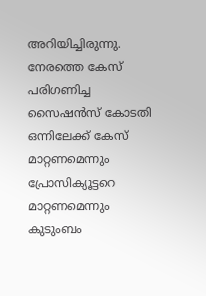അറിയിച്ചിരുന്നു. നേരത്തെ കേസ് പരിഗണിച്ച സൈഷന്‍സ് കോടതി ഒന്നിലേക്ക് കേസ് മാറ്റണമെന്നും പ്രോസിക്യൂട്ടറെ മാറ്റണമെന്നും കുടുംബം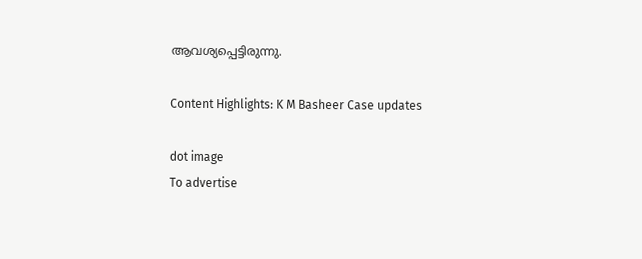ആവശ്യപ്പെട്ടിരുന്നു.

Content Highlights: K M Basheer Case updates

dot image
To advertise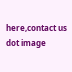here,contact us
dot image